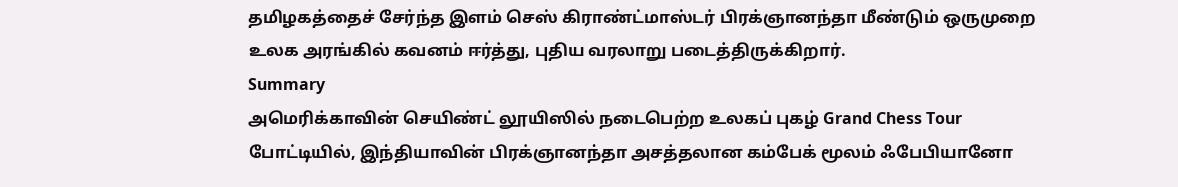தமிழகத்தைச் சேர்ந்த இளம் செஸ் கிராண்ட்மாஸ்டர் பிரக்ஞானந்தா மீண்டும் ஒருமுறை உலக அரங்கில் கவனம் ஈர்த்து, புதிய வரலாறு படைத்திருக்கிறார்.
Summary
அமெரிக்காவின் செயிண்ட் லூயிஸில் நடைபெற்ற உலகப் புகழ் Grand Chess Tour போட்டியில், இந்தியாவின் பிரக்ஞானந்தா அசத்தலான கம்பேக் மூலம் ஃபேபியானோ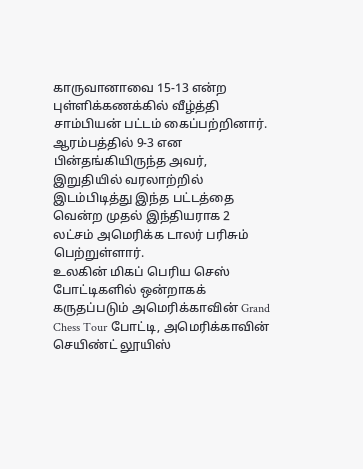காருவானாவை 15-13 என்ற புள்ளிக்கணக்கில் வீழ்த்தி சாம்பியன் பட்டம் கைப்பற்றினார். ஆரம்பத்தில் 9-3 என பின்தங்கியிருந்த அவர், இறுதியில் வரலாற்றில் இடம்பிடித்து இந்த பட்டத்தை வென்ற முதல் இந்தியராக 2 லட்சம் அமெரிக்க டாலர் பரிசும் பெற்றுள்ளார்.
உலகின் மிகப் பெரிய செஸ் போட்டிகளில் ஒன்றாகக் கருதப்படும் அமெரிக்காவின் Grand Chess Tour போட்டி, அமெரிக்காவின் செயிண்ட் லூயிஸ்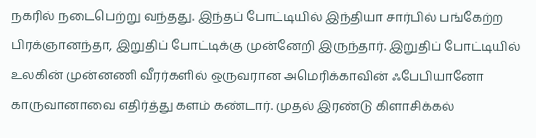நகரில் நடைபெற்று வந்தது. இந்தப் போட்டியில் இந்தியா சார்பில் பங்கேற்ற பிரக்ஞானந்தா, இறுதிப் போட்டிக்கு முன்னேறி இருந்தார். இறுதிப் போட்டியில் உலகின் முன்னணி வீரர்களில் ஒருவரான அமெரிக்காவின் ஃபேபியானோ காருவானாவை எதிர்த்து களம் கண்டார். முதல் இரண்டு கிளாசிக்கல்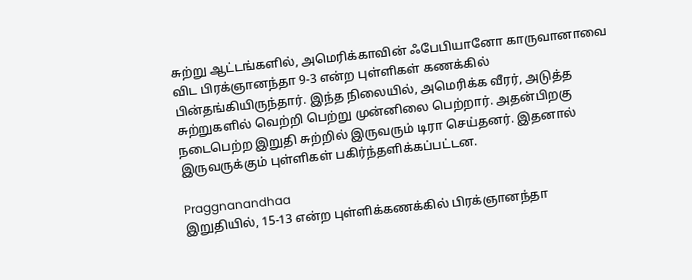சுற்று ஆட்டங்களில், அமெரிக்காவின் ஃபேபியானோ காருவானாவை விட பிரக்ஞானந்தா 9-3 என்ற புள்ளிகள் கணக்கில் பின்தங்கியிருந்தார். இந்த நிலையில், அமெரிக்க வீரர், அடுத்த சுற்றுகளில் வெற்றி பெற்று முன்னிலை பெற்றார். அதன்பிறகு நடைபெற்ற இறுதி சுற்றில் இருவரும் டிரா செய்தனர். இதனால் இருவருக்கும் புள்ளிகள் பகிர்ந்தளிக்கப்பட்டன.

Praggnanandhaa
இறுதியில், 15-13 என்ற புள்ளிக்கணக்கில் பிரக்ஞானந்தா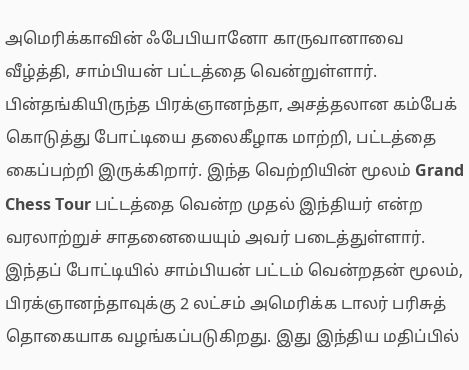அமெரிக்காவின் ஃபேபியானோ காருவானாவை வீழ்த்தி, சாம்பியன் பட்டத்தை வென்றுள்ளார். பின்தங்கியிருந்த பிரக்ஞானந்தா, அசத்தலான கம்பேக் கொடுத்து போட்டியை தலைகீழாக மாற்றி, பட்டத்தை கைப்பற்றி இருக்கிறார். இந்த வெற்றியின் மூலம் Grand Chess Tour பட்டத்தை வென்ற முதல் இந்தியர் என்ற வரலாற்றுச் சாதனையையும் அவர் படைத்துள்ளார். இந்தப் போட்டியில் சாம்பியன் பட்டம் வென்றதன் மூலம், பிரக்ஞானந்தாவுக்கு 2 லட்சம் அமெரிக்க டாலர் பரிசுத் தொகையாக வழங்கப்படுகிறது. இது இந்திய மதிப்பில்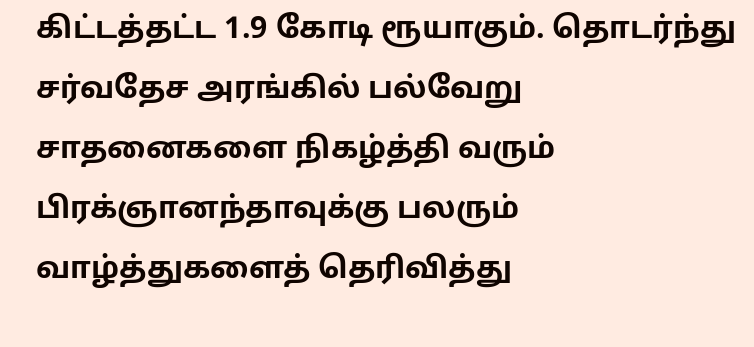கிட்டத்தட்ட 1.9 கோடி ரூயாகும். தொடர்ந்து சர்வதேச அரங்கில் பல்வேறு சாதனைகளை நிகழ்த்தி வரும் பிரக்ஞானந்தாவுக்கு பலரும் வாழ்த்துகளைத் தெரிவித்து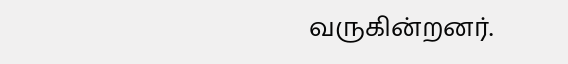வருகின்றனர்.